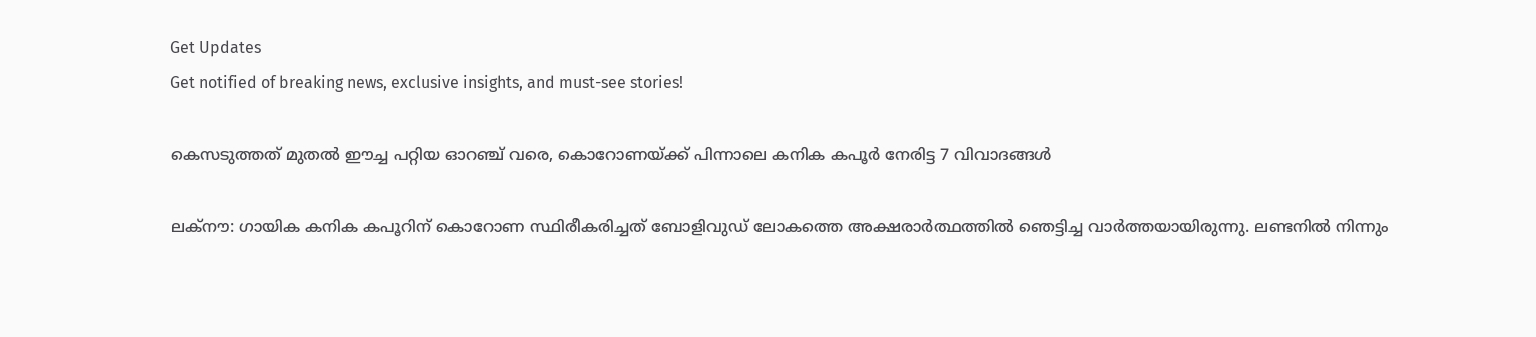Get Updates
Get notified of breaking news, exclusive insights, and must-see stories!

കെസടുത്തത് മുതല്‍ ഈച്ച പറ്റിയ ഓറഞ്ച് വരെ, കൊറോണയ്ക്ക് പിന്നാലെ കനിക കപൂര്‍ നേരിട്ട 7 വിവാദങ്ങള്‍

ലക്‌നൗ: ഗായിക കനിക കപൂറിന് കൊറോണ സ്ഥിരീകരിച്ചത് ബോളിവുഡ് ലോകത്തെ അക്ഷരാര്‍ത്ഥത്തില്‍ ഞെട്ടിച്ച വാര്‍ത്തയായിരുന്നു. ലണ്ടനില്‍ നിന്നും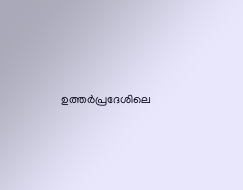ഉത്തര്‍പ്രദേശിലെ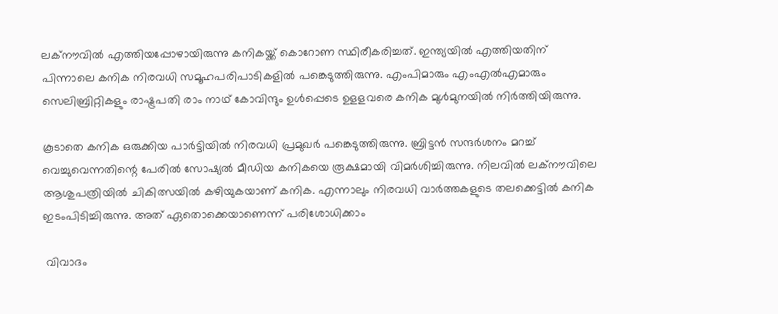ലക്‌നൗവില്‍ എത്തിയപ്പോഴായിരുന്നു കനികയ്ക്ക് കൊറോണ സ്ഥിരീകരിച്ചത്. ഇന്ത്യയിൽ എത്തിയതിന് പിന്നാലെ കനിക നിരവധി സമൂഹപരിപാടികളില്‍ പങ്കെടുത്തിരുന്നു. എംപിമാരും എംഎല്‍എമാരും സെലിബ്രിറ്റികളും രാഷ്ട്രപതി രാം നാഥ് കോവിന്ദും ഉള്‍പ്പെടെ ഉളളവരെ കനിക മുള്‍മുനയില്‍ നിര്‍ത്തിയിരുന്നു.

കൂടാതെ കനിക ഒരുക്കിയ പാര്‍ട്ടിയില്‍ നിരവധി പ്രമുഖര്‍ പങ്കെടുത്തിരുന്നു. ബ്രിട്ടന്‍ സന്ദര്‍ശനം മറച്ച് വെച്ചുവെന്നതിന്റെ പേരില്‍ സോഷ്യല്‍ മീഡിയ കനികയെ രൂക്ഷമായി വിമര്‍ശിച്ചിരുന്നു. നിലവില്‍ ലക്നൗവിലെ ആശുപത്രിയില്‍ ചികിത്സയില്‍ കഴിയുകയാണ് കനിക. എന്നാലും നിരവധി വാര്‍ത്തകളുടെ തലക്കെട്ടില്‍ കനിക ഇടംപിടിച്ചിരുന്നു. അത് ഏതൊക്കെയാണെന്ന് പരിശോധിക്കാം

 വിവാദം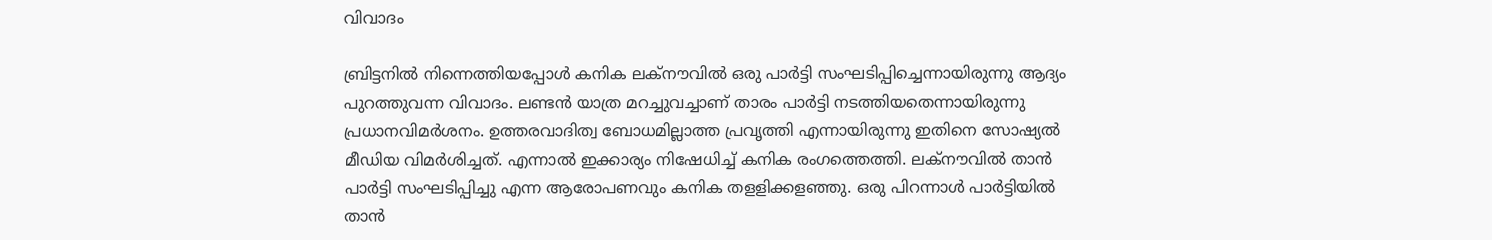വിവാദം

ബ്രിട്ടനില്‍ നിന്നെത്തിയപ്പോള്‍ കനിക ലക്‌നൗവില്‍ ഒരു പാര്‍ട്ടി സംഘടിപ്പിച്ചെന്നായിരുന്നു ആദ്യം പുറത്തുവന്ന വിവാദം. ലണ്ടന്‍ യാത്ര മറച്ചുവച്ചാണ് താരം പാര്‍ട്ടി നടത്തിയതെന്നായിരുന്നു പ്രധാനവിമർശനം. ഉത്തരവാദിത്വ ബോധമില്ലാത്ത പ്രവൃത്തി എന്നായിരുന്നു ഇതിനെ സോഷ്യല്‍ മീഡിയ വിമര്‍ശിച്ചത്. എന്നാല്‍ ഇക്കാര്യം നിഷേധിച്ച് കനിക രംഗത്തെത്തി. ലക്നൗവില്‍ താന്‍ പാര്‍ട്ടി സംഘടിപ്പിച്ചു എന്ന ആരോപണവും കനിക തളളിക്കളഞ്ഞു. ഒരു പിറന്നാള്‍ പാര്‍ട്ടിയില്‍ താന്‍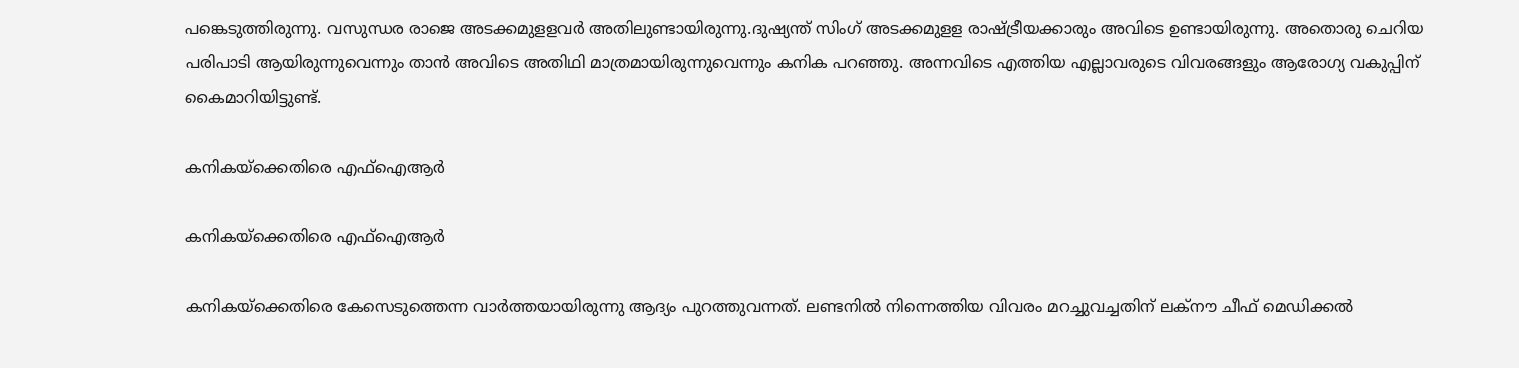പങ്കെടുത്തിരുന്നു. വസുന്ധര രാജെ അടക്കമുളളവര്‍ അതിലുണ്ടായിരുന്നു.ദുഷ്യന്ത് സിംഗ് അടക്കമുളള രാഷ്ട്രീയക്കാരും അവിടെ ഉണ്ടായിരുന്നു. അതൊരു ചെറിയ പരിപാടി ആയിരുന്നുവെന്നും താന്‍ അവിടെ അതിഥി മാത്രമായിരുന്നുവെന്നും കനിക പറഞ്ഞു. അന്നവിടെ എത്തിയ എല്ലാവരുടെ വിവരങ്ങളും ആരോഗ്യ വകുപ്പിന് കൈമാറിയിട്ടുണ്ട്.

കനികയ്‌ക്കെതിരെ എഫ്‌ഐആര്‍

കനികയ്‌ക്കെതിരെ എഫ്‌ഐആര്‍

കനികയ്‌ക്കെതിരെ കേസെടുത്തെന്ന വാര്‍ത്തയായിരുന്നു ആദ്യം പുറത്തുവന്നത്. ലണ്ടനില്‍ നിന്നെത്തിയ വിവരം മറച്ചുവച്ചതിന് ലക്‌നൗ ചീഫ് മെഡിക്കല്‍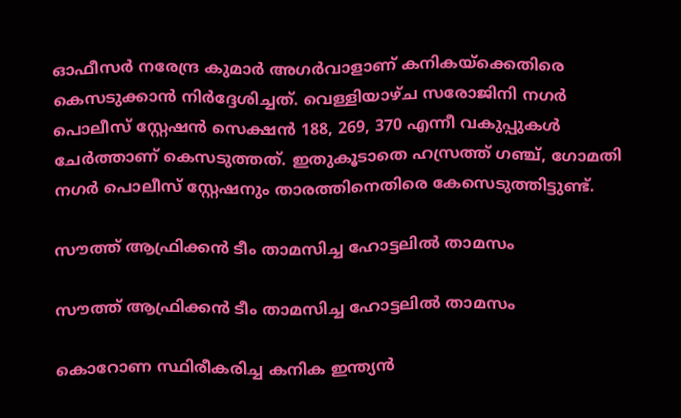ഓഫീസര്‍ നരേന്ദ്ര കുമാര്‍ അഗര്‍വാളാണ് കനികയ്‌ക്കെതിരെ കെസടുക്കാന്‍ നിര്‍ദ്ദേശിച്ചത്. വെള്ളിയാഴ്ച സരോജിനി നഗര്‍ പൊലീസ് സ്റ്റേഷന്‍ സെക്ഷന്‍ 188, 269, 370 എന്നീ വകുപ്പുകള്‍ ചേര്‍ത്താണ് കെസടുത്തത്. ഇതുകൂടാതെ ഹസ്രത്ത് ഗഞ്ച്, ഗോമതി നഗര്‍ പൊലീസ് സ്റ്റേഷനും താരത്തിനെതിരെ കേസെടുത്തിട്ടുണ്ട്.

സൗത്ത് ആഫ്രിക്കന്‍ ടീം താമസിച്ച ഹോട്ടലില്‍ താമസം

സൗത്ത് ആഫ്രിക്കന്‍ ടീം താമസിച്ച ഹോട്ടലില്‍ താമസം

കൊറോണ സ്ഥിരീകരിച്ച കനിക ഇന്ത്യന്‍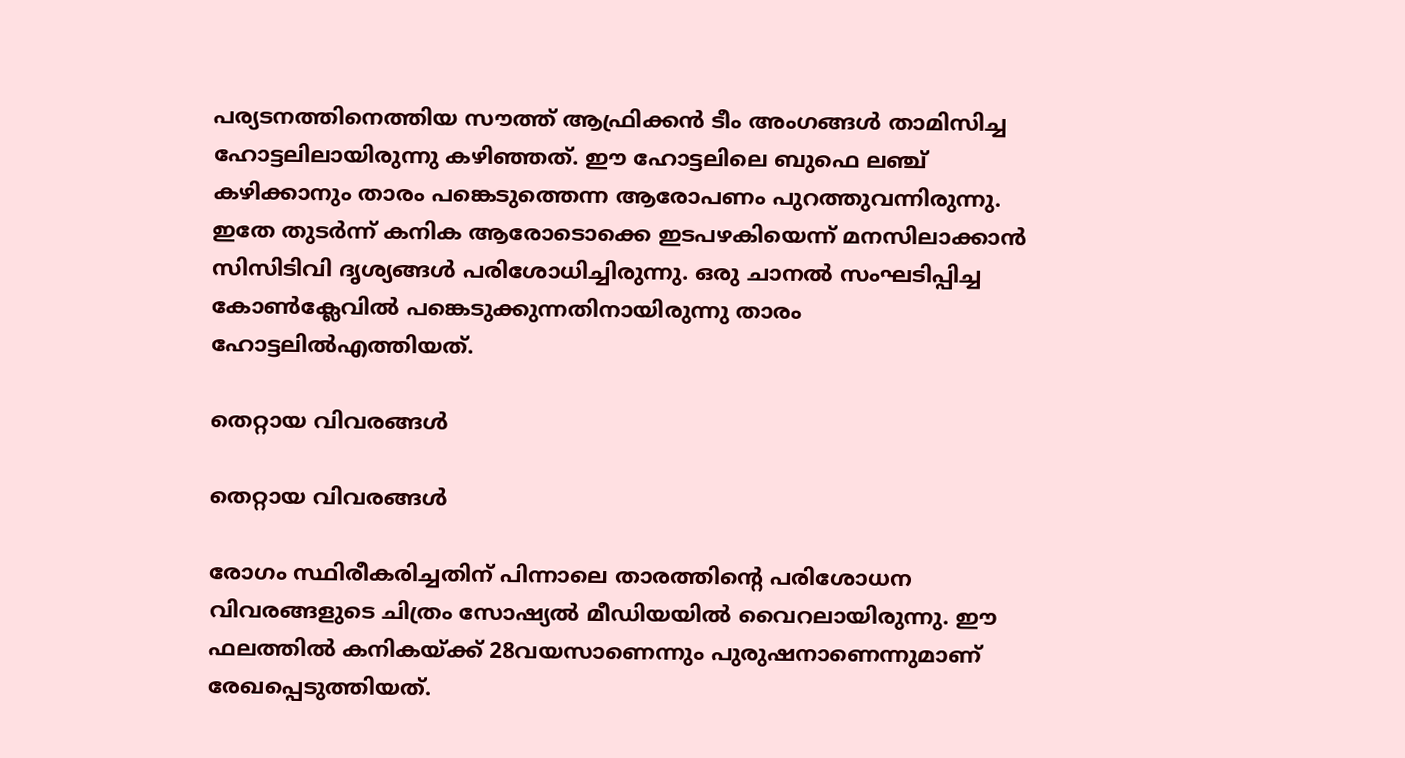പര്യടനത്തിനെത്തിയ സൗത്ത് ആഫ്രിക്കന്‍ ടീം അംഗങ്ങള്‍ താമിസിച്ച ഹോട്ടലിലായിരുന്നു കഴിഞ്ഞത്. ഈ ഹോട്ടലിലെ ബുഫെ ലഞ്ച് കഴിക്കാനും താരം പങ്കെടുത്തെന്ന ആരോപണം പുറത്തുവന്നിരുന്നു. ഇതേ തുടര്‍ന്ന് കനിക ആരോടൊക്കെ ഇടപഴകിയെന്ന് മനസിലാക്കാന്‍ സിസിടിവി ദൃശ്യങ്ങള്‍ പരിശോധിച്ചിരുന്നു. ഒരു ചാനല്‍ സംഘടിപ്പിച്ച കോണ്‍ക്ലേവില്‍ പങ്കെടുക്കുന്നതിനായിരുന്നു താരം ഹോട്ടലില്‍എത്തിയത്.

തെറ്റായ വിവരങ്ങള്‍

തെറ്റായ വിവരങ്ങള്‍

രോഗം സ്ഥിരീകരിച്ചതിന് പിന്നാലെ താരത്തിന്റെ പരിശോധന വിവരങ്ങളുടെ ചിത്രം സോഷ്യല്‍ മീഡിയയില്‍ വൈറലായിരുന്നു. ഈ ഫലത്തില്‍ കനികയ്ക്ക് 28വയസാണെന്നും പുരുഷനാണെന്നുമാണ് രേഖപ്പെടുത്തിയത്.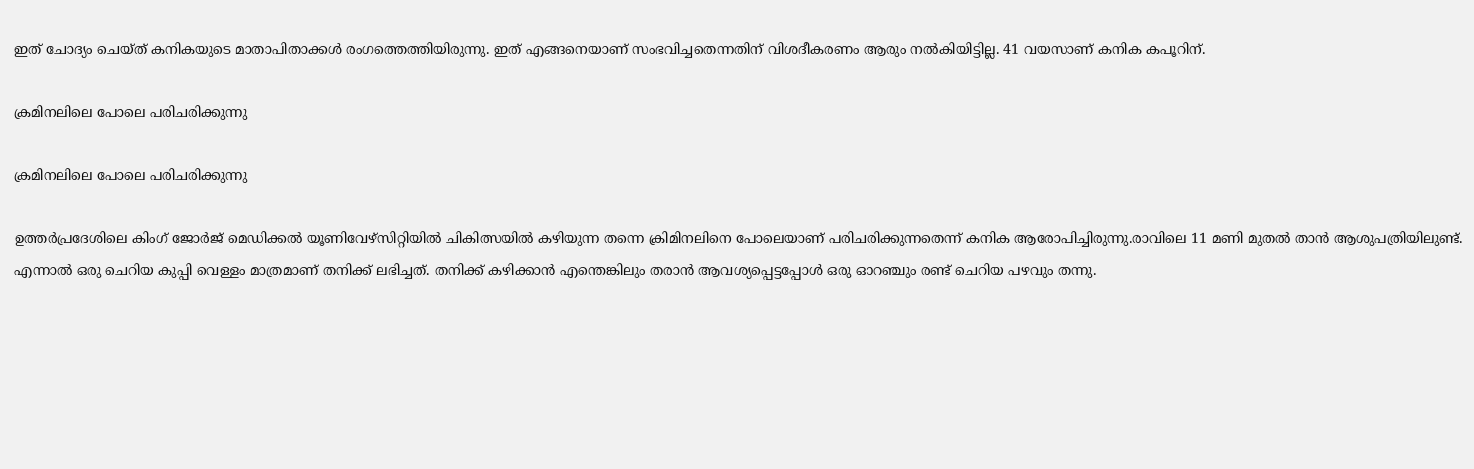ഇത് ചോദ്യം ചെയ്ത് കനികയുടെ മാതാപിതാക്കള്‍ രംഗത്തെത്തിയിരുന്നു. ഇത് എങ്ങനെയാണ് സംഭവിച്ചതെന്നതിന് വിശദീകരണം ആരും നല്‍കിയിട്ടില്ല. 41 വയസാണ് കനിക കപൂറിന്.

ക്രമിനലിലെ പോലെ പരിചരിക്കുന്നു

ക്രമിനലിലെ പോലെ പരിചരിക്കുന്നു

ഉത്തര്‍പ്രദേശിലെ കിംഗ് ജോര്‍ജ് മെഡിക്കല്‍ യൂണിവേഴ്‌സിറ്റിയില്‍ ചികിത്സയില്‍ കഴിയുന്ന തന്നെ ക്രിമിനലിനെ പോലെയാണ് പരിചരിക്കുന്നതെന്ന് കനിക ആരോപിച്ചിരുന്നു.രാവിലെ 11 മണി മുതല്‍ താന്‍ ആശുപത്രിയിലുണ്ട്. എന്നാല്‍ ഒരു ചെറിയ കുപ്പി വെള്ളം മാത്രമാണ് തനിക്ക് ലഭിച്ചത്. തനിക്ക് കഴിക്കാന്‍ എന്തെങ്കിലും തരാന്‍ ആവശ്യപ്പെട്ടപ്പോള്‍ ഒരു ഓറഞ്ചും രണ്ട് ചെറിയ പഴവും തന്നു.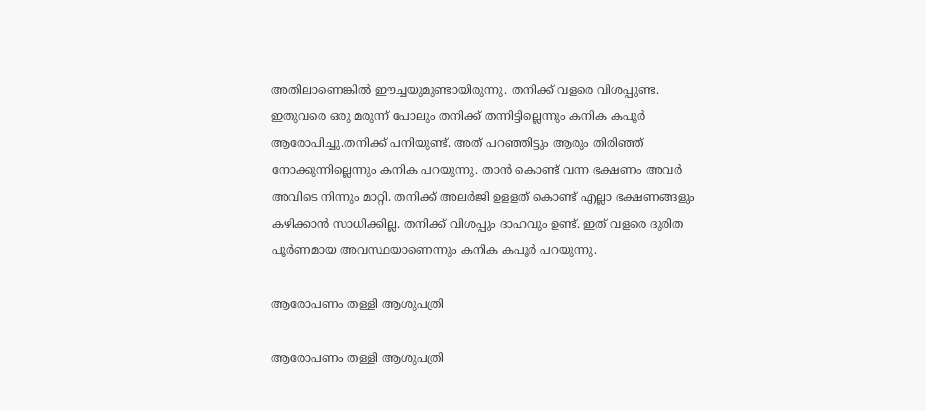അതിലാണെങ്കില്‍ ഈച്ചയുമുണ്ടായിരുന്നു. തനിക്ക് വളരെ വിശപ്പുണ്ട. ഇതുവരെ ഒരു മരുന്ന് പോലും തനിക്ക് തന്നിട്ടില്ലെന്നും കനിക കപൂര്‍ ആരോപിച്ചു.തനിക്ക് പനിയുണ്ട്. അത് പറഞ്ഞിട്ടും ആരും തിരിഞ്ഞ് നോക്കുന്നില്ലെന്നും കനിക പറയുന്നു. താന്‍ കൊണ്ട് വന്ന ഭക്ഷണം അവര്‍ അവിടെ നിന്നും മാറ്റി. തനിക്ക് അലര്‍ജി ഉളളത് കൊണ്ട് എല്ലാ ഭക്ഷണങ്ങളും കഴിക്കാന്‍ സാധിക്കില്ല. തനിക്ക് വിശപ്പും ദാഹവും ഉണ്ട്. ഇത് വളരെ ദുരിത പൂര്‍ണമായ അവസ്ഥയാണെന്നും കനിക കപൂര്‍ പറയുന്നു.

ആരോപണം തള്ളി ആശുപത്രി

ആരോപണം തള്ളി ആശുപത്രി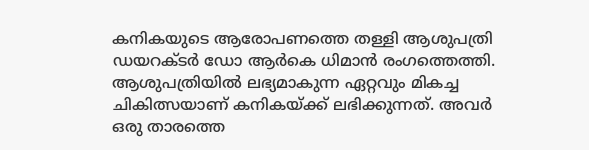കനികയുടെ ആരോപണത്തെ തള്ളി ആശുപത്രി ഡയറക്ടര്‍ ഡോ ആര്‍കെ ധിമാന്‍ രംഗത്തെത്തി. ആശുപത്രിയില്‍ ലഭ്യമാകുന്ന ഏറ്റവും മികച്ച ചികിത്സയാണ് കനികയ്ക്ക് ലഭിക്കുന്നത്. അവര്‍ ഒരു താരത്തെ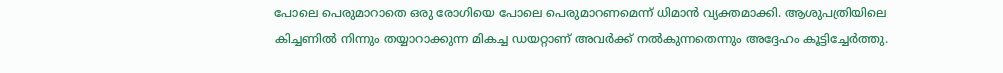പോലെ പെരുമാറാതെ ഒരു രോഗിയെ പോലെ പെരുമാറണമെന്ന് ധിമാന്‍ വ്യക്തമാക്കി. ആശുപത്രിയിലെ കിച്ചണില്‍ നിന്നും തയ്യാറാക്കുന്ന മികച്ച ഡയറ്റാണ് അവര്‍ക്ക് നല്‍കുന്നതെന്നും അദ്ദേഹം കൂട്ടിച്ചേര്‍ത്തു.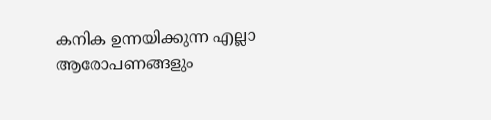കനിക ഉന്നയിക്കുന്ന എല്ലാ ആരോപണങ്ങളും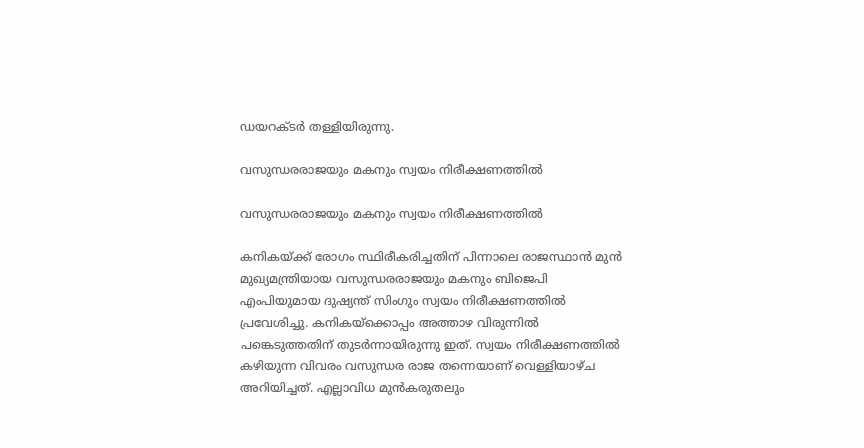ഡയറക്ടര്‍ തള്ളിയിരുന്നു.

വസുന്ധരരാജയും മകനും സ്വയം നിരീക്ഷണത്തില്‍

വസുന്ധരരാജയും മകനും സ്വയം നിരീക്ഷണത്തില്‍

കനികയ്ക്ക് രോഗം സ്ഥിരീകരിച്ചതിന് പിന്നാലെ രാജസ്ഥാന്‍ മുന്‍ മുഖ്യമന്ത്രിയായ വസുന്ധരരാജയും മകനും ബിജെപി എംപിയുമായ ദുഷ്യന്ത് സിംഗും സ്വയം നിരീക്ഷണത്തില്‍ പ്രവേശിച്ചു. കനികയ്‌ക്കൊപ്പം അത്താഴ വിരുന്നില്‍ പങ്കെടുത്തതിന് തുടര്‍ന്നായിരുന്നു ഇത്. സ്വയം നിരീക്ഷണത്തില്‍ കഴിയുന്ന വിവരം വസുന്ധര രാജ തന്നെയാണ് വെള്ളിയാഴ്ച അറിയിച്ചത്. എല്ലാവിധ മുന്‍കരുതലും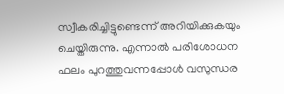സ്വീകരിച്ചിട്ടുണ്ടെന്ന് അറിയിക്കുകയും ചെയ്തിരുന്നു. എന്നാല്‍ പരിശോധന ഫലം പുറത്തുവന്നപ്പോള്‍ വസുന്ധര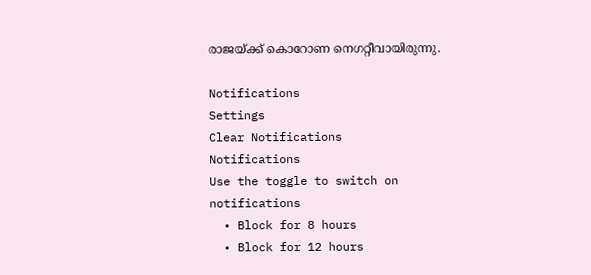രാജയ്ക്ക് കൊറോണ നെഗറ്റീവായിരുന്നു.

Notifications
Settings
Clear Notifications
Notifications
Use the toggle to switch on notifications
  • Block for 8 hours
  • Block for 12 hours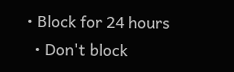• Block for 24 hours
  • Don't block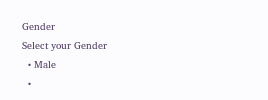Gender
Select your Gender
  • Male
  •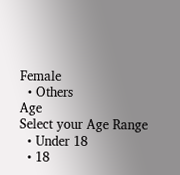Female
  • Others
Age
Select your Age Range
  • Under 18
  • 18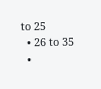to 25
  • 26 to 35
  •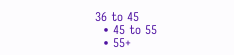36 to 45
  • 45 to 55
  • 55+